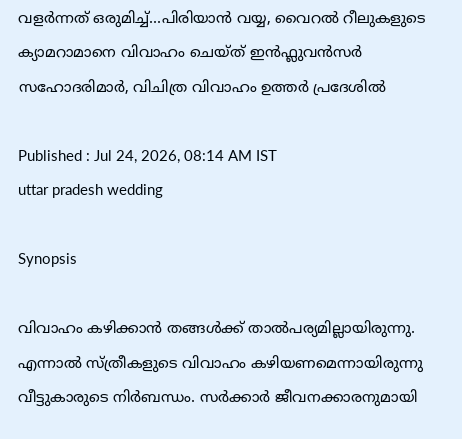വളർന്നത് ഒരുമിച്ച്...പിരിയാൻ വയ്യ, വൈറൽ റീലുകളുടെ ക്യാമറാമാനെ വിവാഹം ചെയ്ത് ഇൻഫ്ലുവൻസർ സഹോദരിമാർ, വിചിത്ര വിവാഹം ഉത്തർ പ്രദേശിൽ

Published : Jul 24, 2026, 08:14 AM IST
uttar pradesh wedding

Synopsis

വിവാഹം കഴിക്കാൻ തങ്ങൾക്ക് താൽപര്യമില്ലായിരുന്നു. എന്നാൽ സ്ത്രീകളുടെ വിവാഹം കഴിയണമെന്നായിരുന്നു വീട്ടുകാരുടെ നിർബന്ധം. സർക്കാർ ജീവനക്കാരനുമായി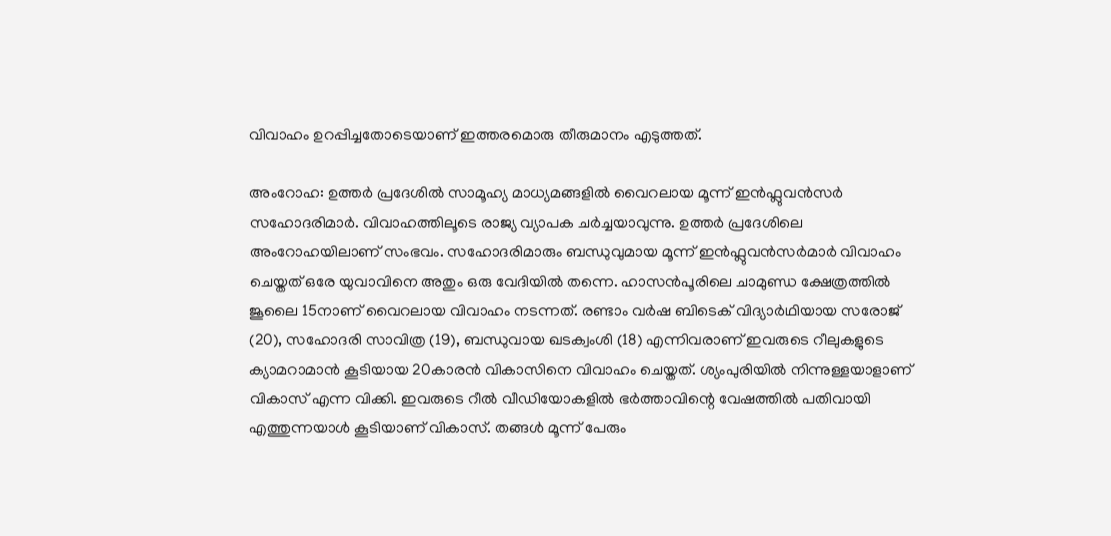വിവാഹം ഉറപ്പിച്ചതോടെയാണ് ഇത്തരമൊരു തീരുമാനം എടുത്തത്.

അംറോഹ: ഉത്തർ പ്രദേശിൽ സാമൂഹ്യ മാധ്യമങ്ങളിൽ വൈറലായ മൂന്ന് ഇൻഫ്ലുവൻസർ സഹോദരിമാർ. വിവാഹത്തിലൂടെ രാജ്യ വ്യാപക ചർച്ചയാവുന്നു. ഉത്തർ പ്രദേശിലെ അംറോഹയിലാണ് സംഭവം. സഹോദരിമാരും ബന്ധുവുമായ മൂന്ന് ഇൻഫ്ലുവൻസർമാർ വിവാഹം ചെയ്തത് ഒരേ യുവാവിനെ അതും ഒരു വേദിയിൽ തന്നെ. ഹാസൻപൂരിലെ ചാമുണ്ഡ ക്ഷേത്രത്തിൽ ജൂലൈ 15നാണ് വൈറലായ വിവാഹം നടന്നത്. രണ്ടാം വര്‍ഷ ബിടെക് വിദ്യാര്‍ഥിയായ സരോജ് (20), സഹോദരി സാവിത്ര (19), ബന്ധുവായ ഖടക്വംശി (18) എന്നിവരാണ് ഇവരുടെ റീലുകളുടെ ക്യാമറാമാൻ കൂടിയായ 20കാരൻ വികാസിനെ വിവാഹം ചെയ്തത്. ശ്യംപുരിയിൽ നിന്നുള്ളയാളാണ് വികാസ് എന്ന വിക്കി. ഇവരുടെ റീൽ വീഡിയോകളിൽ ഭർത്താവിന്റെ വേഷത്തിൽ പതിവായി എത്തുന്നയാൾ കൂടിയാണ് വികാസ്. തങ്ങൾ മൂന്ന് പേരും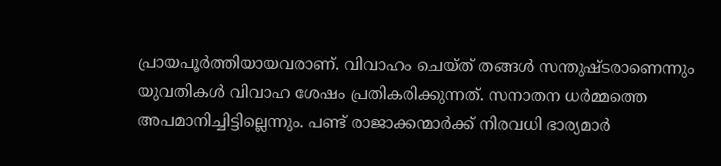പ്രായപൂർത്തിയായവരാണ്. വിവാഹം ചെയ്ത് തങ്ങൾ സന്തുഷ്ടരാണെന്നും യുവതികൾ വിവാഹ ശേഷം പ്രതികരിക്കുന്നത്. സനാതന ധർമ്മത്തെ അപമാനിച്ചിട്ടില്ലെന്നും. പണ്ട് രാജാക്കന്മാർക്ക് നിരവധി ഭാര്യമാർ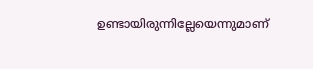ഉണ്ടായിരുന്നില്ലേയെന്നുമാണ്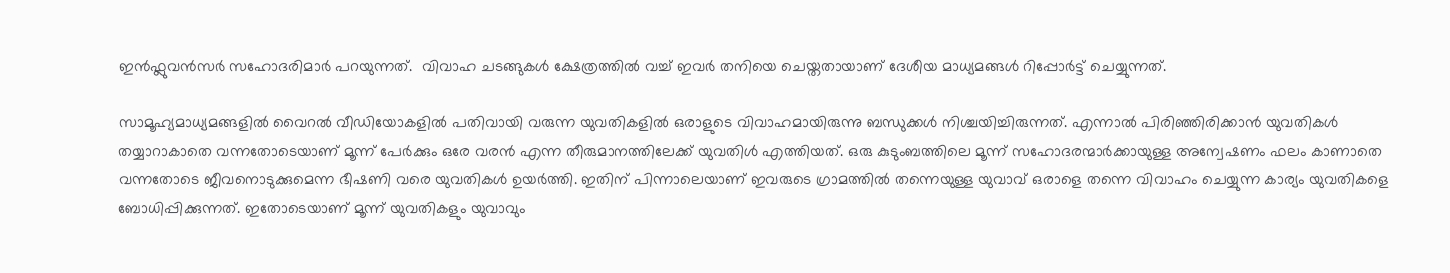ഇൻഫ്ലുവൻസർ സഹോദരിമാർ പറയുന്നത്.  വിവാഹ ചടങ്ങുകൾ ക്ഷേത്രത്തിൽ വച്ച് ഇവർ തനിയെ ചെയ്തതായാണ് ദേശീയ മാധ്യമങ്ങൾ റിപ്പോർട്ട് ചെയ്യുന്നത്.

സാമൂഹ്യമാധ്യമങ്ങളിൽ വൈറൽ വീഡിയോകളിൽ പതിവായി വരുന്ന യുവതികളിൽ ഒരാളുടെ വിവാഹമായിരുന്നു ബന്ധുക്കൾ നിശ്ചയിച്ചിരുന്നത്. എന്നാൽ പിരിഞ്ഞിരിക്കാൻ യുവതികൾ തയ്യാറാകാതെ വന്നതോടെയാണ് മൂന്ന് പേർക്കും ഒരേ വരൻ എന്ന തീരുമാനത്തിലേക്ക് യുവതിൾ എത്തിയത്. ഒരു കുടുംബത്തിലെ മൂന്ന് സഹോദരന്മാർക്കായുള്ള അന്വേഷണം ഫലം കാണാതെ വന്നതോടെ ജീവനൊടുക്കുമെന്ന ഭീഷണി വരെ യുവതികൾ ഉയർത്തി. ഇതിന് പിന്നാലെയാണ് ഇവരുടെ ഗ്രാമത്തിൽ തന്നെയുള്ള യുവാവ് ഒരാളെ തന്നെ വിവാഹം ചെയ്യുന്ന കാര്യം യുവതികളെ ബോധിപ്പിക്കുന്നത്. ഇതോടെയാണ് മൂന്ന് യുവതികളും യുവാവും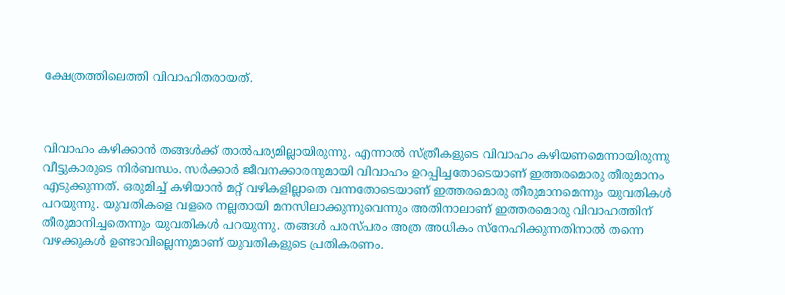ക്ഷേത്രത്തിലെത്തി വിവാഹിതരായത്.



വിവാഹം കഴിക്കാൻ തങ്ങൾക്ക് താൽപര്യമില്ലായിരുന്നു. എന്നാൽ സ്ത്രീകളുടെ വിവാഹം കഴിയണമെന്നായിരുന്നു വീട്ടുകാരുടെ നിർബന്ധം. സർക്കാർ ജീവനക്കാരനുമായി വിവാഹം ഉറപ്പിച്ചതോടെയാണ് ഇത്തരമൊരു തീരുമാനം എടുക്കുന്നത്. ഒരുമിച്ച് കഴിയാൻ മറ്റ് വഴികളില്ലാതെ വന്നതോടെയാണ് ഇത്തരമൊരു തീരുമാനമെന്നും യുവതികൾ പറയുന്നു. യുവതികളെ വളരെ നല്ലതായി മനസിലാക്കുന്നുവെന്നും അതിനാലാണ് ഇത്തരമൊരു വിവാഹത്തിന് തീരുമാനിച്ചതെന്നും യുവതികൾ പറയുന്നു. തങ്ങൾ പരസ്പരം അത്ര അധികം സ്നേഹിക്കുന്നതിനാൽ തന്നെ വഴക്കുകൾ ഉണ്ടാവില്ലെന്നുമാണ് യുവതികളുടെ പ്രതികരണം.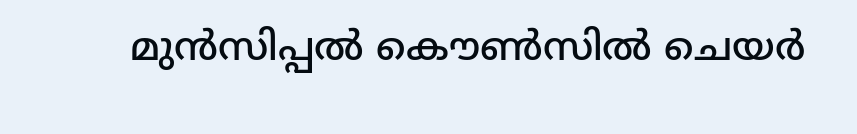മുൻസിപ്പൽ കൌൺസിൽ ചെയർ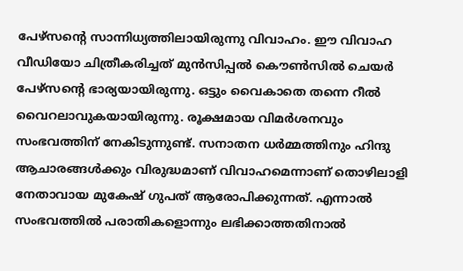പേഴ്സന്റെ സാന്നിധ്യത്തിലായിരുന്നു വിവാഹം. ഈ വിവാഹ വീഡിയോ ചിത്രീകരിച്ചത് മുൻസിപ്പൽ കൌൺസിൽ ചെയർ പേഴ്സന്റെ ഭാര്യയായിരുന്നു. ഒട്ടും വൈകാതെ തന്നെ റീൽ വൈറലാവുകയായിരുന്നു. രൂക്ഷമായ വിമർശനവും സംഭവത്തിന് നേകിടുന്നുണ്ട്. സനാതന ധർമ്മത്തിനും ഹിന്ദു ആചാരങ്ങൾക്കും വിരുദ്ധമാണ് വിവാഹമെന്നാണ് തൊഴിലാളി നേതാവായ മുകേഷ് ഗുപത് ആരോപിക്കുന്നത്. എന്നാൽ സംഭവത്തിൽ പരാതികളൊന്നും ലഭിക്കാത്തതിനാൽ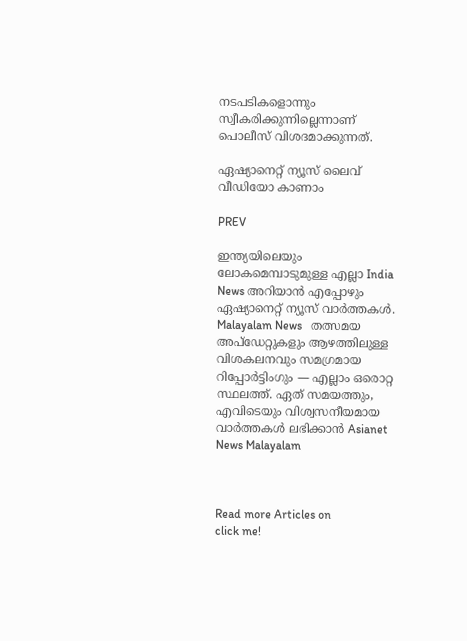നടപടികളൊന്നും സ്വീകരിക്കുന്നില്ലെന്നാണ് പൊലീസ് വിശദമാക്കുന്നത്.

ഏഷ്യാനെറ്റ് ന്യൂസ് ലൈവ് വീഡിയോ കാണാം

PREV

ഇന്ത്യയിലെയും ലോകമെമ്പാടുമുള്ള എല്ലാ India News അറിയാൻ എപ്പോഴും ഏഷ്യാനെറ്റ് ന്യൂസ് വാർത്തകൾ. Malayalam News   തത്സമയ അപ്‌ഡേറ്റുകളും ആഴത്തിലുള്ള വിശകലനവും സമഗ്രമായ റിപ്പോർട്ടിംഗും — എല്ലാം ഒരൊറ്റ സ്ഥലത്ത്. ഏത് സമയത്തും, എവിടെയും വിശ്വസനീയമായ വാർത്തകൾ ലഭിക്കാൻ Asianet News Malayalam



Read more Articles on
click me!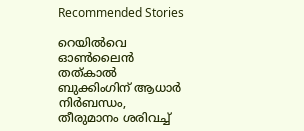Recommended Stories

റെയിൽവെ ഓൺലൈൻ തത്കാൽ ബുക്കിംഗിന് ആധാർ നിർബന്ധം, തീരുമാനം ശരിവച്ച്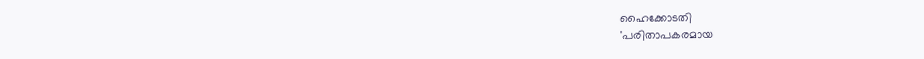ഹൈക്കോടതി
'പരിതാപകരമായ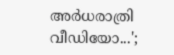അർധരാത്രി വീഡിയോ...';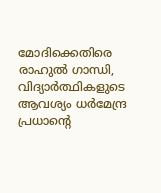മോദിക്കെതിരെ രാഹുൽ ഗാന്ധി, വിദ്യാർത്ഥികളുടെ ആവശ്യം ധർമേന്ദ്ര പ്രധാൻ്റെ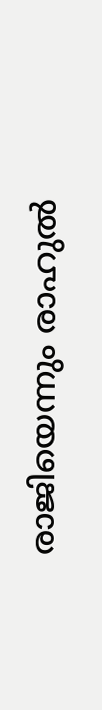രാജിയെന്നും രാഹുൽ